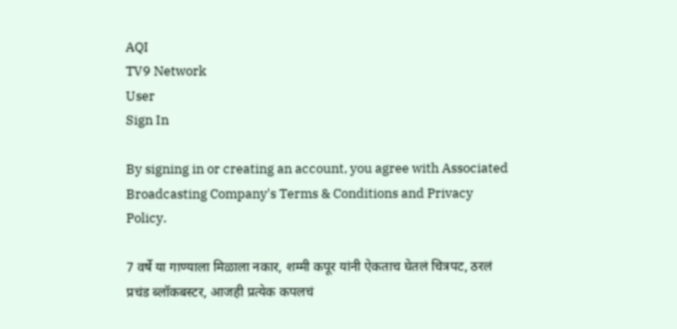AQI
TV9 Network
User
Sign In

By signing in or creating an account, you agree with Associated Broadcasting Company's Terms & Conditions and Privacy Policy.

7 वर्षे या गाण्याला मिळाला नकार, शम्मी कपूर यांनी ऐकताच घेतलं चित्रपट, ठरलं प्रचंड ब्लॉकबस्टर, आजही प्रत्येक कपलचं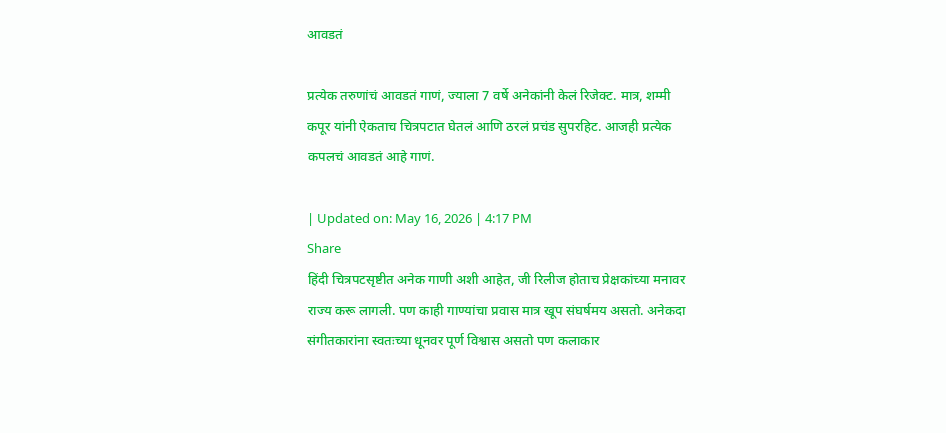आवडतं

प्रत्येक तरुणांचं आवडतं गाणं, ज्याला 7 वर्षे अनेकांनी केलं रिजेक्ट. मात्र, शम्मी कपूर यांनी ऐकताच चित्रपटात घेतलं आणि ठरलं प्रचंड सुपरहिट. आजही प्रत्येक कपलचं आवडतं आहे गाणं.

| Updated on: May 16, 2026 | 4:17 PM
Share
हिंदी चित्रपटसृष्टीत अनेक गाणी अशी आहेत, जी रिलीज होताच प्रेक्षकांच्या मनावर राज्य करू लागली. पण काही गाण्यांचा प्रवास मात्र खूप संघर्षमय असतो. अनेकदा संगीतकारांना स्वतःच्या धूनवर पूर्ण विश्वास असतो पण कलाकार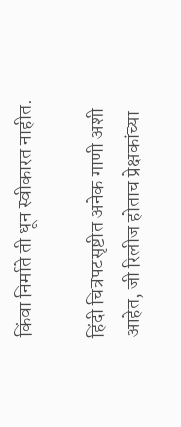किंवा निर्माते ती धून स्वीकारत नाहीत.

हिंदी चित्रपटसृष्टीत अनेक गाणी अशी आहेत, जी रिलीज होताच प्रेक्षकांच्या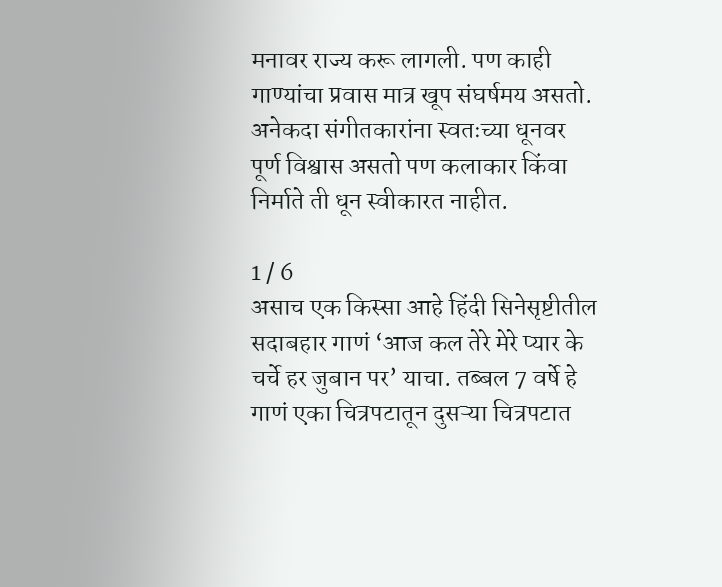मनावर राज्य करू लागली. पण काही गाण्यांचा प्रवास मात्र खूप संघर्षमय असतो. अनेकदा संगीतकारांना स्वतःच्या धूनवर पूर्ण विश्वास असतो पण कलाकार किंवा निर्माते ती धून स्वीकारत नाहीत.

1 / 6
असाच एक किस्सा आहे हिंदी सिनेसृष्टीतील सदाबहार गाणं ‘आज कल तेरे मेरे प्यार के चर्चे हर जुबान पर’ याचा. तब्बल 7 वर्षे हे गाणं एका चित्रपटातून दुसऱ्या चित्रपटात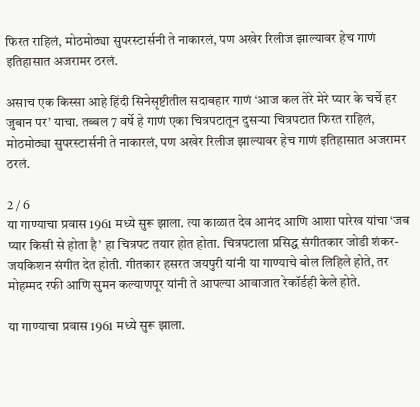फिरत राहिलं, मोठमोठ्या सुपरस्टार्सनी ते नाकारलं, पण अखेर रिलीज झाल्यावर हेच गाणं इतिहासात अजरामर ठरलं.

असाच एक किस्सा आहे हिंदी सिनेसृष्टीतील सदाबहार गाणं ‘आज कल तेरे मेरे प्यार के चर्चे हर जुबान पर’ याचा. तब्बल 7 वर्षे हे गाणं एका चित्रपटातून दुसऱ्या चित्रपटात फिरत राहिलं, मोठमोठ्या सुपरस्टार्सनी ते नाकारलं, पण अखेर रिलीज झाल्यावर हेच गाणं इतिहासात अजरामर ठरलं.

2 / 6
या गाण्याचा प्रवास 1961 मध्ये सुरू झाला. त्या काळात देव आनंद आणि आशा पारेख यांचा ‘जब प्यार किसी से होता है’ हा चित्रपट तयार होत होता. चित्रपटाला प्रसिद्ध संगीतकार जोडी शंकर-जयकिशन संगीत देत होती. गीतकार हसरत जयपुरी यांनी या गाण्याचे बोल लिहिले होते, तर मोहम्मद रफी आणि सुमन कल्याणपूर यांनी ते आपल्या आवाजात रेकॉर्डही केले होते.

या गाण्याचा प्रवास 1961 मध्ये सुरू झाला.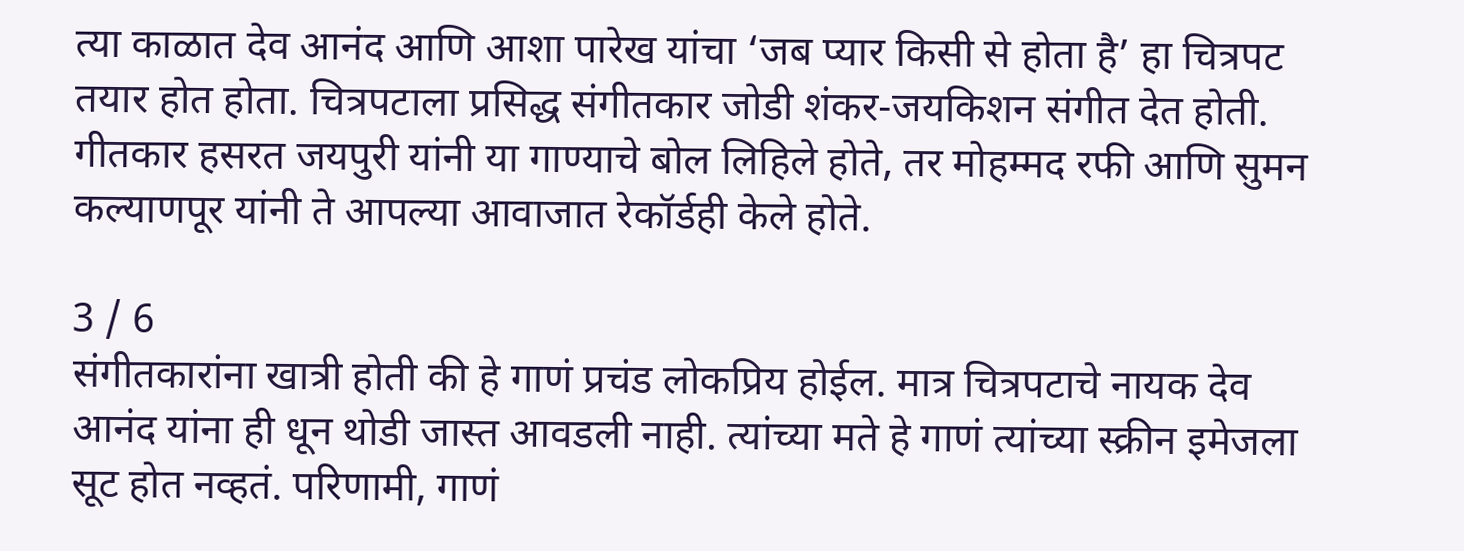त्या काळात देव आनंद आणि आशा पारेख यांचा ‘जब प्यार किसी से होता है’ हा चित्रपट तयार होत होता. चित्रपटाला प्रसिद्ध संगीतकार जोडी शंकर-जयकिशन संगीत देत होती. गीतकार हसरत जयपुरी यांनी या गाण्याचे बोल लिहिले होते, तर मोहम्मद रफी आणि सुमन कल्याणपूर यांनी ते आपल्या आवाजात रेकॉर्डही केले होते.

3 / 6
संगीतकारांना खात्री होती की हे गाणं प्रचंड लोकप्रिय होईल. मात्र चित्रपटाचे नायक देव आनंद यांना ही धून थोडी जास्त आवडली नाही. त्यांच्या मते हे गाणं त्यांच्या स्क्रीन इमेजला सूट होत नव्हतं. परिणामी, गाणं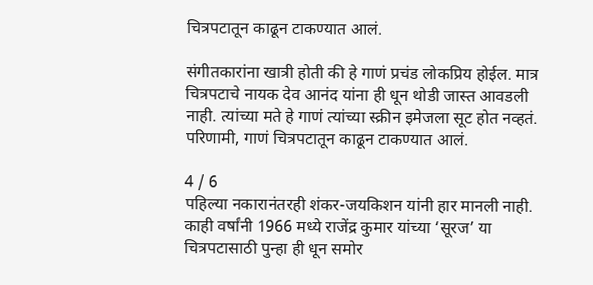चित्रपटातून काढून टाकण्यात आलं.

संगीतकारांना खात्री होती की हे गाणं प्रचंड लोकप्रिय होईल. मात्र चित्रपटाचे नायक देव आनंद यांना ही धून थोडी जास्त आवडली नाही. त्यांच्या मते हे गाणं त्यांच्या स्क्रीन इमेजला सूट होत नव्हतं. परिणामी, गाणं चित्रपटातून काढून टाकण्यात आलं.

4 / 6
पहिल्या नकारानंतरही शंकर-जयकिशन यांनी हार मानली नाही. काही वर्षांनी 1966 मध्ये राजेंद्र कुमार यांच्या ‘सूरज’ या चित्रपटासाठी पुन्हा ही धून समोर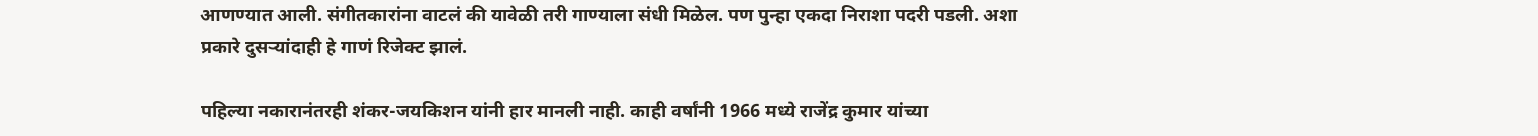आणण्यात आली. संगीतकारांना वाटलं की यावेळी तरी गाण्याला संधी मिळेल. पण पुन्हा एकदा निराशा पदरी पडली. अशा प्रकारे दुसऱ्यांदाही हे गाणं रिजेक्ट झालं.

पहिल्या नकारानंतरही शंकर-जयकिशन यांनी हार मानली नाही. काही वर्षांनी 1966 मध्ये राजेंद्र कुमार यांच्या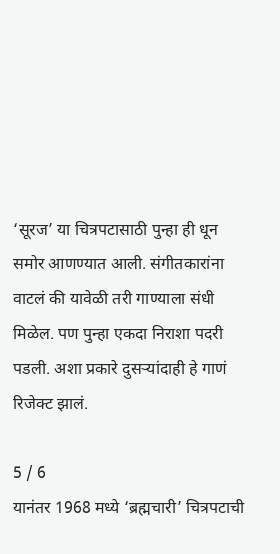‘सूरज’ या चित्रपटासाठी पुन्हा ही धून समोर आणण्यात आली. संगीतकारांना वाटलं की यावेळी तरी गाण्याला संधी मिळेल. पण पुन्हा एकदा निराशा पदरी पडली. अशा प्रकारे दुसऱ्यांदाही हे गाणं रिजेक्ट झालं.

5 / 6
यानंतर 1968 मध्ये ‘ब्रह्मचारी’ चित्रपटाची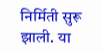निर्मिती सुरू झाली. या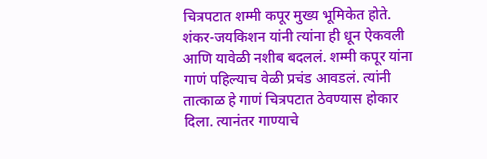चित्रपटात शम्मी कपूर मुख्य भूमिकेत होते. शंकर-जयकिशन यांनी त्यांना ही धून ऐकवली आणि यावेळी नशीब बदललं. शम्मी कपूर यांना गाणं पहिल्याच वेळी प्रचंड आवडलं. त्यांनी तात्काळ हे गाणं चित्रपटात ठेवण्यास होकार दिला. त्यानंतर गाण्याचे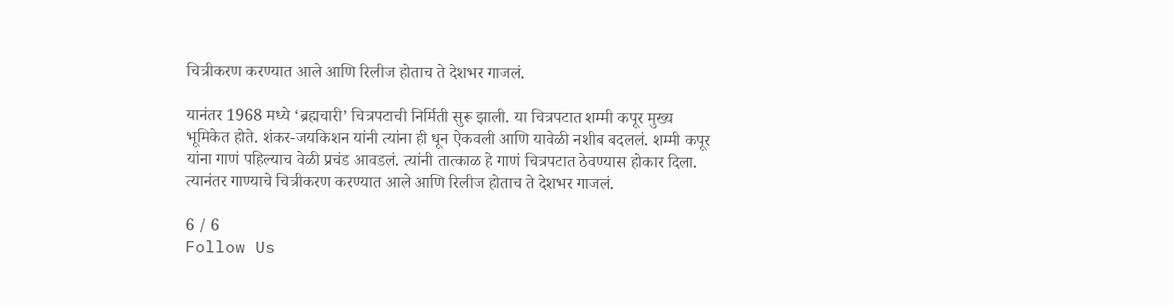चित्रीकरण करण्यात आले आणि रिलीज होताच ते देशभर गाजलं.

यानंतर 1968 मध्ये ‘ब्रह्मचारी’ चित्रपटाची निर्मिती सुरू झाली. या चित्रपटात शम्मी कपूर मुख्य भूमिकेत होते. शंकर-जयकिशन यांनी त्यांना ही धून ऐकवली आणि यावेळी नशीब बदललं. शम्मी कपूर यांना गाणं पहिल्याच वेळी प्रचंड आवडलं. त्यांनी तात्काळ हे गाणं चित्रपटात ठेवण्यास होकार दिला. त्यानंतर गाण्याचे चित्रीकरण करण्यात आले आणि रिलीज होताच ते देशभर गाजलं.

6 / 6
Follow Us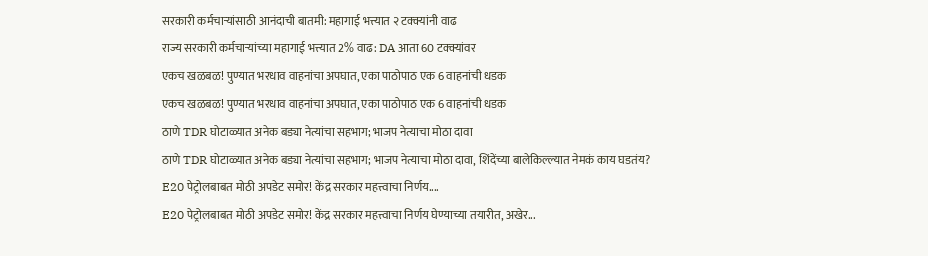सरकारी कर्मचाऱ्यांसाठी आनंदाची बातमी: महागाई भत्त्यात २ टक्क्यांनी वाढ
राज्य सरकारी कर्मचाऱ्यांच्या महागाई भत्त्यात 2% वाढ: DA आता 60 टक्क्यांवर
एकच खळबळ! पुण्यात भरधाव वाहनांचा अपघात, एका पाठोपाठ एक 6 वाहनांची धडक
एकच खळबळ! पुण्यात भरधाव वाहनांचा अपघात, एका पाठोपाठ एक 6 वाहनांची धडक
ठाणे TDR घोटाळ्यात अनेक बड्या नेत्यांचा सहभाग; भाजप नेत्याचा मोठा दावा
ठाणे TDR घोटाळ्यात अनेक बड्या नेत्यांचा सहभाग; भाजप नेत्याचा मोठा दावा, शिंदेंच्या बालेकिल्ल्यात नेमकं काय घडतंय?
E20 पेट्रोलबाबत मोठी अपडेट समोर! केंद्र सरकार महत्त्वाचा निर्णय....
E20 पेट्रोलबाबत मोठी अपडेट समोर! केंद्र सरकार महत्त्वाचा निर्णय घेण्याच्या तयारीत, अखेर...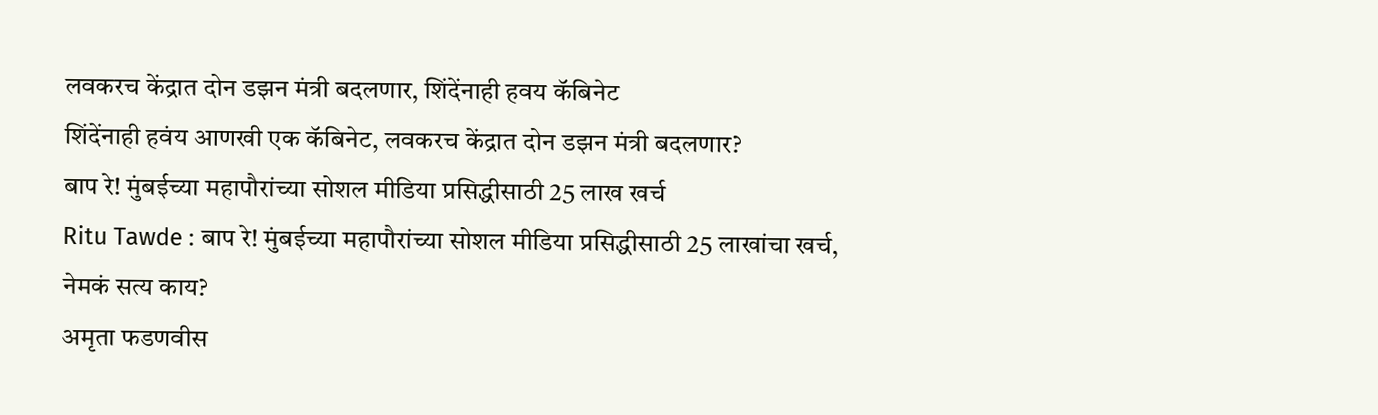लवकरच केंद्रात दोन डझन मंत्री बदलणार, शिंदेंनाही हवय कॅबिनेट
शिंदेंनाही हवंय आणखी एक कॅबिनेट, लवकरच केंद्रात दोन डझन मंत्री बदलणार?
बाप रे! मुंबईच्या महापौरांच्या सोशल मीडिया प्रसिद्धीसाठी 25 लाख खर्च
Ritu Tawde : बाप रे! मुंबईच्या महापौरांच्या सोशल मीडिया प्रसिद्धीसाठी 25 लाखांचा खर्च, नेमकं सत्य काय?
अमृता फडणवीस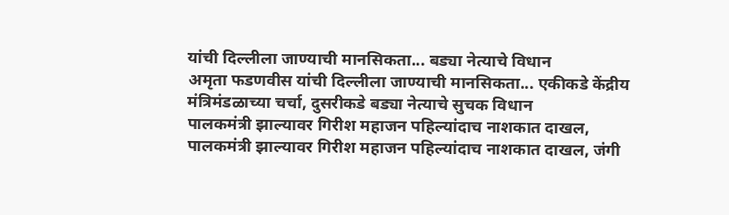यांची दिल्लीला जाण्याची मानसिकता... बड्या नेत्याचे विधान
अमृता फडणवीस यांची दिल्लीला जाण्याची मानसिकता... एकीकडे केंद्रीय मंत्रिमंडळाच्या चर्चा, दुसरीकडे बड्या नेत्याचे सुचक विधान
पालकमंत्री झाल्यावर गिरीश महाजन पहिल्यांदाच नाशकात दाखल,
पालकमंत्री झाल्यावर गिरीश महाजन पहिल्यांदाच नाशकात दाखल, जंगी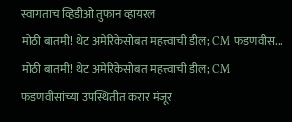स्वागताच व्हिडीओ तुफान व्हायरल
मोठी बातमी! थेट अमेरिकेसोबत महत्त्वाची डील; CM फडणवीस...
मोठी बातमी! थेट अमेरिकेसोबत महत्त्वाची डील; CM फडणवीसांच्या उपस्थितीत करार मंजूर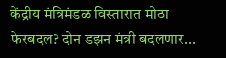केंद्रीय मंत्रिमंडळ विस्तारात मोठा फेरबदल? दोन डझन मंत्री बदलणार...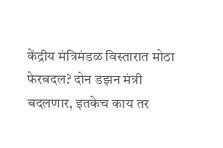केंद्रीय मंत्रिमंडळ विस्तारात मोठा फेरबदल? दोन डझन मंत्री बदलणार, इतकेच काय तर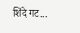शिंदे गट...